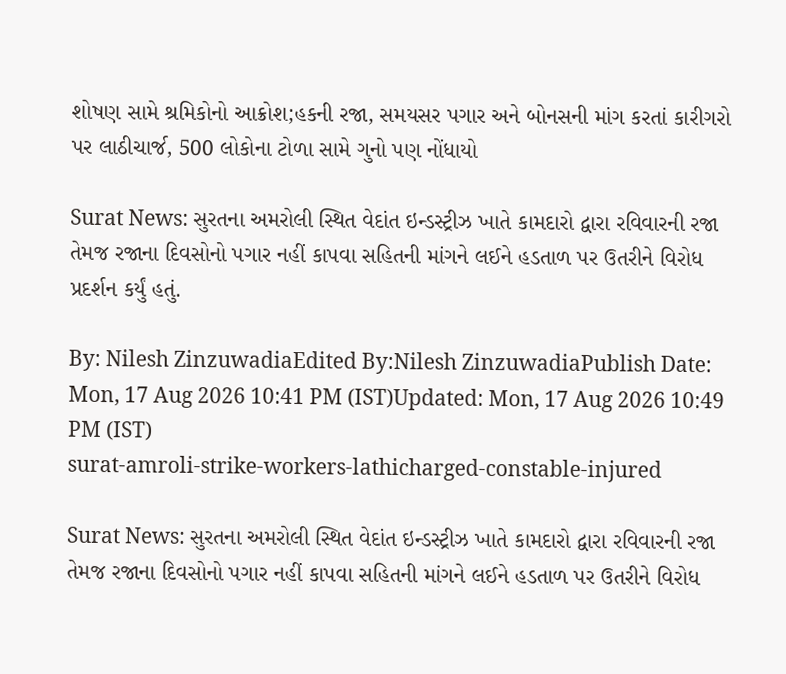શોષણ સામે શ્રમિકોનો આક્રોશ;હકની રજા, સમયસર પગાર અને બોનસની માંગ કરતાં કારીગરો પર લાઠીચાર્જ, 500 લોકોના ટોળા સામે ગુનો પણ નોંધાયો

Surat News: સુરતના અમરોલી સ્થિત વેદાંત ઇન્ડસ્ટ્રીઝ ખાતે કામદારો દ્વારા રવિવારની રજા તેમજ રજાના દિવસોનો પગાર નહીં કાપવા સહિતની માંગને લઈને હડતાળ પર ઉતરીને વિરોધ પ્રદર્શન કર્યું હતું.

By: Nilesh ZinzuwadiaEdited By:Nilesh ZinzuwadiaPublish Date: Mon, 17 Aug 2026 10:41 PM (IST)Updated: Mon, 17 Aug 2026 10:49 PM (IST)
surat-amroli-strike-workers-lathicharged-constable-injured

Surat News: સુરતના અમરોલી સ્થિત વેદાંત ઇન્ડસ્ટ્રીઝ ખાતે કામદારો દ્વારા રવિવારની રજા તેમજ રજાના દિવસોનો પગાર નહીં કાપવા સહિતની માંગને લઈને હડતાળ પર ઉતરીને વિરોધ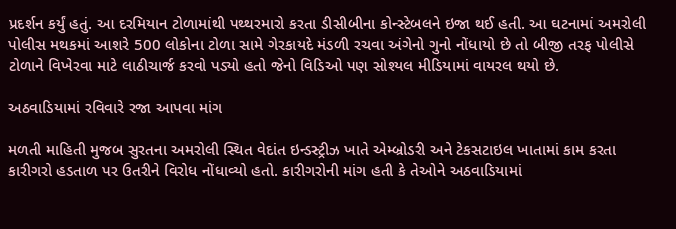પ્રદર્શન કર્યું હતું. આ દરમિયાન ટોળામાંથી પથ્થરમારો કરતા ડીસીબીના કોન્સ્ટેબલને ઇજા થઈ હતી. આ ઘટનામાં અમરોલી પોલીસ મથકમાં આશરે 500 લોકોના ટોળા સામે ગેરકાયદે મંડળી રચવા અંગેનો ગુનો નોંધાયો છે તો બીજી તરફ પોલીસે ટોળાને વિખેરવા માટે લાઠીચાર્જ કરવો પડ્યો હતો જેનો વિડિઓ પણ સોશ્યલ મીડિયામાં વાયરલ થયો છે.

અઠવાડિયામાં રવિવારે રજા આપવા માંગ

મળતી માહિતી મુજબ સુરતના અમરોલી સ્થિત વેદાંત ઇન્ડસ્ટ્રીઝ ખાતે એમ્બ્રોડરી અને ટેકસટાઇલ ખાતામાં કામ કરતા કારીગરો હડતાળ પર ઉતરીને વિરોધ નોંધાવ્યો હતો. કારીગરોની માંગ હતી કે તેઓને અઠવાડિયામાં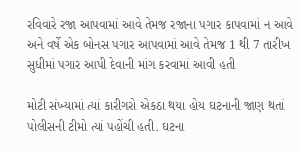રવિવારે રજા આપવામાં આવે તેમજ રજાના પગાર કાપવામાં ન આવે અને વર્ષે એક બોનસ પગાર આપવામાં આવે તેમજ 1 થી 7 તારીખ સુધીમાં પગાર આપી દેવાની માંગ કરવામાં આવી હતી

મોટી સંખ્યામાં ત્યાં કારીગરો એકઠા થયા હોય ઘટનાની જાણ થતાં પોલીસની ટીમો ત્યાં પહોંચી હતી. ઘટના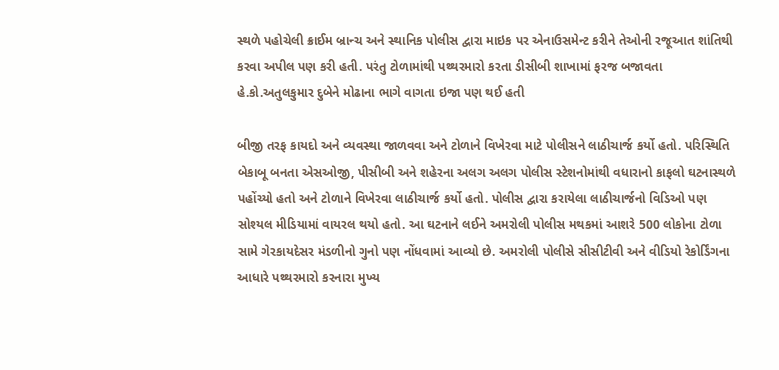સ્થળે પહોચેલી ક્રાઈમ બ્રાન્ચ અને સ્થાનિક પોલીસ દ્વારા માઇક પર એનાઉસમેન્ટ કરીને તેઓની રજૂઆત શાંતિથી કરવા અપીલ પણ કરી હતી. પરંતુ ટોળામાંથી પથ્થરમારો કરતા ડીસીબી શાખામાં ફરજ બજાવતા હે.કો.અતુલકુમાર દુબેને મોઢાના ભાગે વાગતા ઇજા પણ થઈ હતી

બીજી તરફ કાયદો અને વ્યવસ્થા જાળવવા અને ટોળાને વિખેરવા માટે પોલીસને લાઠીચાર્જ કર્યો હતો. પરિસ્થિતિ બેકાબૂ બનતા એસઓજી, પીસીબી અને શહેરના અલગ અલગ પોલીસ સ્ટેશનોમાંથી વધારાનો કાફલો ઘટનાસ્થળે પહોંચ્યો હતો અને ટોળાને વિખેરવા લાઠીચાર્જ કર્યો હતો. પોલીસ દ્વારા કરાયેલા લાઠીચાર્જનો વિડિઓ પણ સોશ્યલ મીડિયામાં વાયરલ થયો હતો. આ ઘટનાને લઈને અમરોલી પોલીસ મથકમાં આશરે 500 લોકોના ટોળા સામે ગેરકાયદેસર મંડળીનો ગુનો પણ નોંધવામાં આવ્યો છે. અમરોલી પોલીસે સીસીટીવી અને વીડિયો રેકોર્ડિંગના આધારે પથ્થરમારો કરનારા મુખ્ય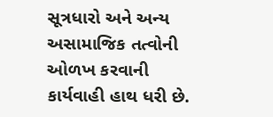સૂત્રધારો અને અન્ય અસામાજિક તત્વોની ઓળખ કરવાની કાર્યવાહી હાથ ધરી છે.